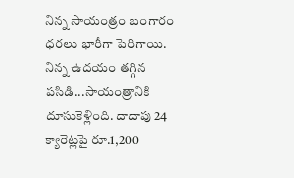నిన్న సాయంత్రం బంగారం ధరలు భారీగా పెరిగాయి. నిన్న ఉదయం తగ్గిన పసిడి...సాయంత్రానికి దూసుకెళ్లింది. దాదాపు 24 క్యారెట్లపై రూ.1,200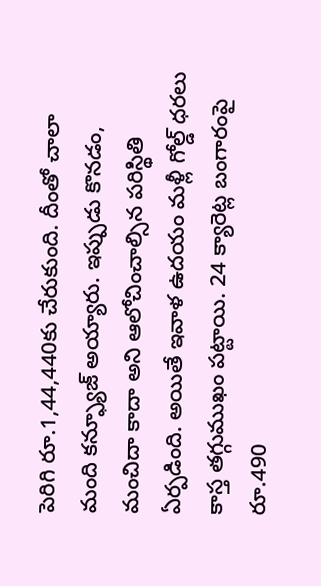పెరిగి రూ.1,44,440కు చేరుకుంది. దీంతో చాలా మంది కన్ఫ్యూజ్ అయ్యారు. ఇప్పుడు కొనడం, మంచిదా కాదా అని ఆలోచించాల్సిన పరిస్థితి ఏర్పడింది. అయితే ఇవాళ ఉదయం మళ్లీ గోల్డ్ ధరలు కాస్త తగ్గుముఖం పట్టాయి. 24 క్యారెట్ల బంగారంపై రూ.490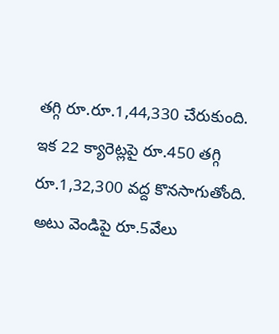తగ్గి రూ.రూ.1,44,330 చేరుకుంది. ఇక 22 క్యారెట్లపై రూ.450 తగ్గి రూ.1,32,300 వద్ద కొనసాగుతోంది. అటు వెండిపై రూ.5వేలు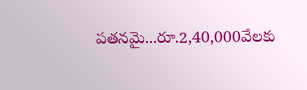పతనమై...రూ.2,40,000వేలకు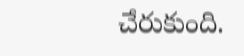చేరుకుంది.